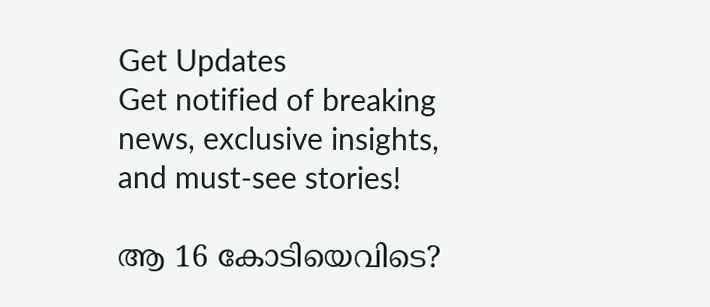Get Updates
Get notified of breaking news, exclusive insights, and must-see stories!

ആ 16 കോടിയെവിടെ?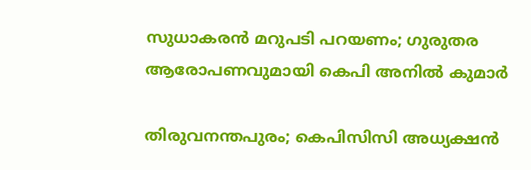സുധാകരൻ മറുപടി പറയണം; ഗുരുതര ആരോപണവുമായി കെപി അനിൽ കുമാർ

തിരുവനന്തപുരം; കെപിസിസി അധ്യക്ഷൻ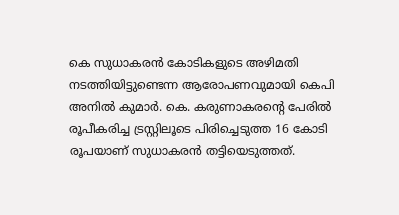കെ സുധാകരൻ കോടികളുടെ അഴിമതി നടത്തിയിട്ടുണ്ടെന്ന ആരോപണവുമായി കെപി അനിൽ കുമാർ. കെ. കരുണാകരന്‍റെ പേരില്‍ രൂപീകരിച്ച ട്രസ്റ്റിലൂടെ പിരിച്ചെടുത്ത 16 കോടി രൂപയാണ് സുധാകരൻ തട്ടിയെടുത്തത്.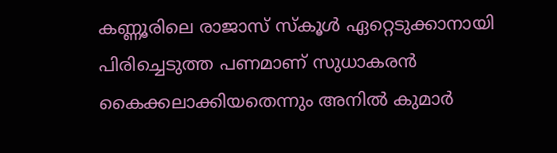കണ്ണൂരിലെ രാജാസ് സ്കൂള്‍ ഏറ്റെടുക്കാനായി പിരിച്ചെടുത്ത പണമാണ് സുധാകരന്‍ കൈക്കലാക്കിയതെന്നും അനിൽ കുമാർ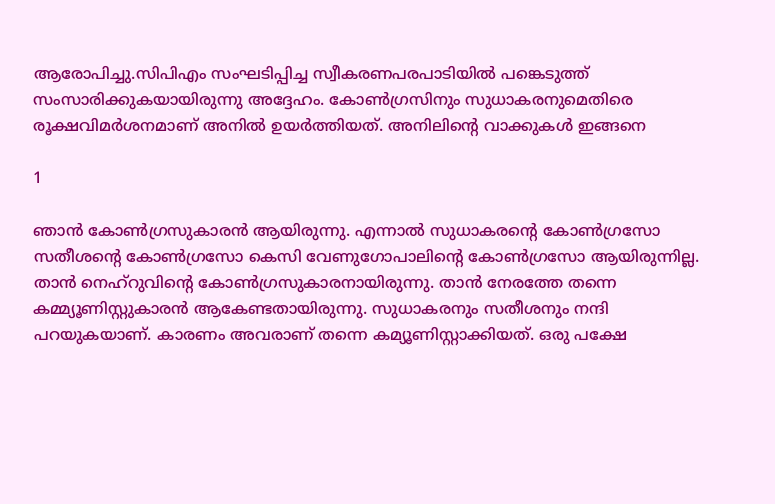ആരോപിച്ചു.സിപിഎം സംഘടിപ്പിച്ച സ്വീകരണപരപാടിയില്‍ പങ്കെടുത്ത് സംസാരിക്കുകയായിരുന്നു അദ്ദേഹം. കോൺഗ്രസിനും സുധാകരനുമെതിരെ രൂക്ഷവിമർശനമാണ് അനിൽ ഉയർത്തിയത്. അനിലിന്റെ വാക്കുകൾ ഇങ്ങനെ

1

ഞാൻ കോൺഗ്രസുകാരൻ ആയിരുന്നു. എന്നാൽ സുധാകരന്റെ കോൺഗ്രസോ സതീശന്റെ കോൺഗ്രസോ കെസി വേണുഗോപാലിന്റെ കോൺഗ്രസോ ആയിരുന്നില്ല. താൻ നെഹ്റുവിന്റെ കോൺഗ്രസുകാരനായിരുന്നു. താൻ നേരത്തേ തന്നെ കമ്മ്യൂണിസ്റ്റുകാരൻ ആകേണ്ടതായിരുന്നു. സുധാകരനും സതീശനും നന്ദി പറയുകയാണ്. കാരണം അവരാണ് തന്നെ കമ്യൂണിസ്റ്റാക്കിയത്. ഒരു പക്ഷേ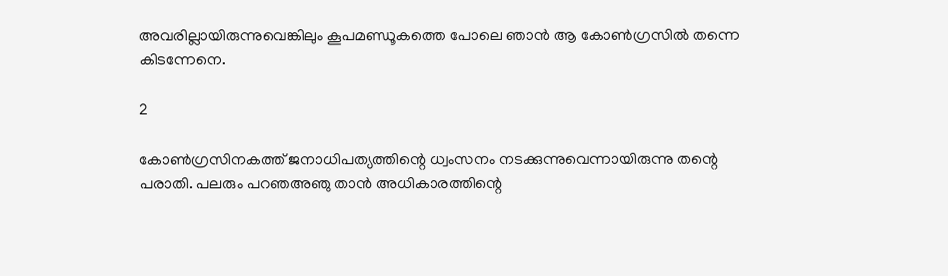അവരില്ലായിരുന്നുവെങ്കിലും കൂപമണ്ഡൂകത്തെ പോലെ ഞാൻ ആ കോൺഗ്രസിൽ തന്നെ കിടന്നേനെ.

2

കോൺഗ്രസിനകത്ത് ജനാധിപത്യത്തിന്റെ ധ്വംസനം നടക്കുന്നുവെന്നായിരുന്നു തന്റെ പരാതി. പലരും പറഞഅഞു താൻ അധികാരത്തിന്റെ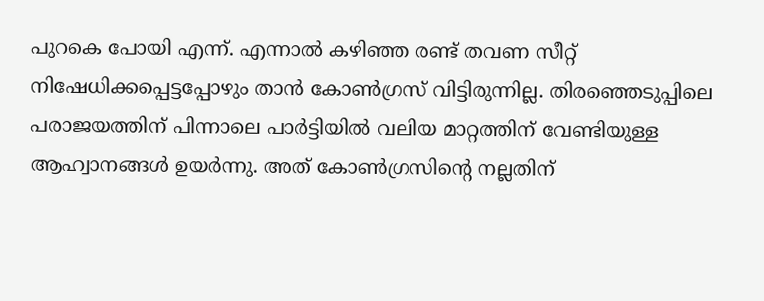പുറകെ പോയി എന്ന്. എന്നാൽ കഴിഞ്ഞ രണ്ട് തവണ സീറ്റ് നിഷേധിക്കപ്പെട്ടപ്പോഴും താൻ കോൺഗ്രസ് വിട്ടിരുന്നില്ല. തിരഞ്ഞെടുപ്പിലെ പരാജയത്തിന് പിന്നാലെ പാർട്ടിയിൽ വലിയ മാറ്റത്തിന് വേണ്ടിയുള്ള ആഹ്വാനങ്ങൾ ഉയർന്നു. അത് കോൺഗ്രസിന്റെ നല്ലതിന്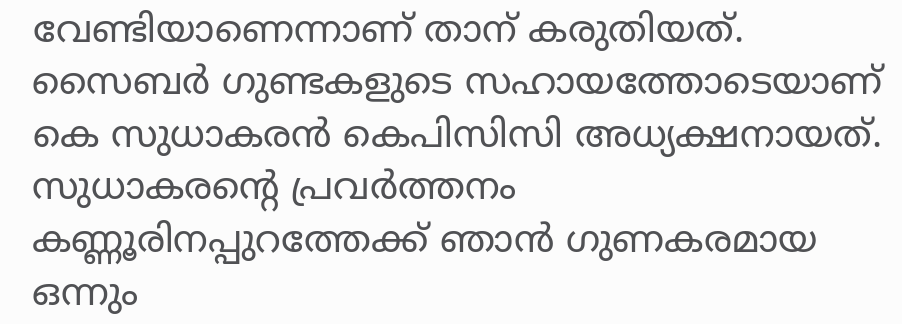വേണ്ടിയാണെന്നാണ് താന് കരുതിയത്.
സൈബർ ഗുണ്ടകളുടെ സഹായത്തോടെയാണ് കെ സുധാകരൻ കെപിസിസി അധ്യക്ഷനായത്. സുധാകരന്റെ പ്രവർത്തനം കണ്ണൂരിനപ്പുറത്തേക്ക് ഞാൻ ഗുണകരമായ ഒന്നും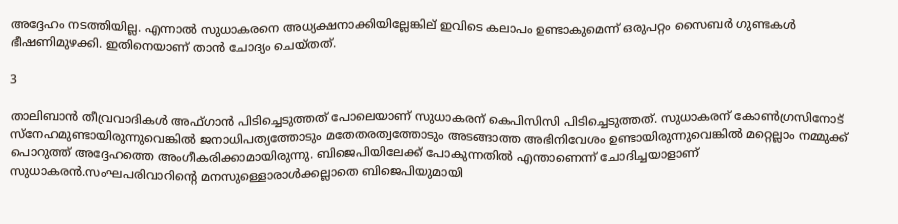അദ്ദേഹം നടത്തിയില്ല. എന്നാൽ സുധാകരനെ അധ്യക്ഷനാക്കിയില്ലേങ്കില് ഇവിടെ കലാപം ഉണ്ടാകുമെന്ന് ഒരുപറ്റം സൈബർ ഗുണ്ടകൾ ഭീഷണിമുഴക്കി. ഇതിനെയാണ് താൻ ചോദ്യം ചെയ്തത്.

3

താലിബാൻ തീവ്രവാദികൾ അഫ്ഗാൻ പിടിച്ചെടുത്തത് പോലെയാണ് സുധാകരന് കെപിസിസി പിടിച്ചെടുത്തത്. സുധാകരന് കോൺഗ്രസിനോട് സ്നേഹമുണ്ടായിരുന്നുവെങ്കിൽ ജനാധിപത്യത്തോടും മതേതരത്വത്തോടും അടങ്ങാത്ത അഭിനിവേശം ഉണ്ടായിരുന്നുവെങ്കിൽ മറ്റെല്ലാം നമ്മുക്ക് പൊറുത്ത് അദ്ദേഹത്തെ അംഗീകരിക്കാമായിരുന്നു. ബിജെപിയിലേക്ക് പോകുന്നതിൽ എന്താണെന്ന് ചോദിച്ചയാളാണ് സുധാകരൻ.സംഘപരിവാറിന്റെ മനസുള്ളൊരാൾക്കല്ലാതെ ബിജെപിയുമായി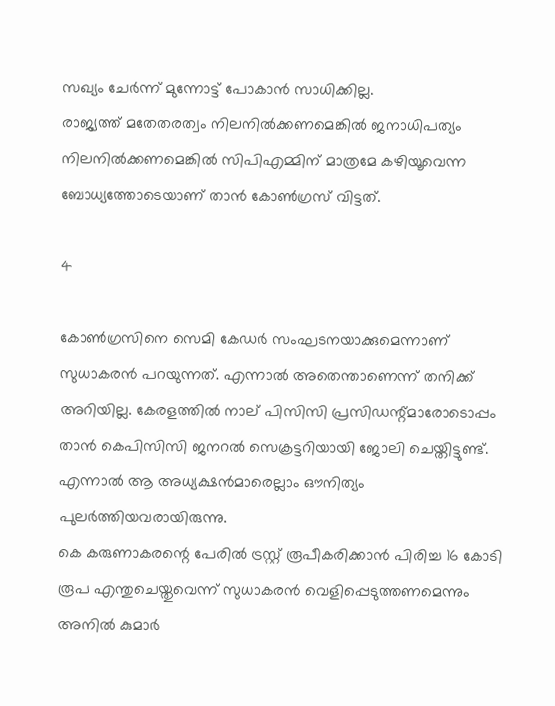സഖ്യം ചേർന്ന് മുന്നോട്ട് പോകാൻ സാധിക്കില്ല.
രാജ്യത്ത് മതേതരത്വം നിലനിൽക്കണമെങ്കിൽ ജനാധിപത്യം നിലനിൽക്കണമെങ്കിൽ സിപിഎമ്മിന് മാത്രമേ കഴിയൂവെന്ന ബോധ്യത്തോടെയാണ് താൻ കോൺഗ്രസ് വിട്ടത്.

4

കോൺഗ്രസിനെ സെമി കേഡർ സംഘടനയാക്കുമെന്നാണ് സുധാകരൻ പറയുന്നത്. എന്നാൽ അതെന്താണെന്ന് തനിക്ക് അറിയില്ല. കേരളത്തിൽ നാല് പിസിസി പ്രസിഡന്റ്മാരോടൊപ്പം താൻ കെപിസിസി ജനറൽ സെക്രട്ടറിയായി ജോലി ചെയ്തിട്ടുണ്ട്. എന്നാൽ ആ അധ്യക്ഷൻമാരെല്ലാം ഔനിത്യം പുലർത്തിയവരായിരുന്നു.
കെ കരുണാകരന്റെ പേരിൽ ട്രസ്റ്റ് രൂപീകരിക്കാൻ പിരിച്ച 16 കോടി രൂപ എന്തുചെയ്തുവെന്ന് സുധാകരൻ വെളിപ്പെടുത്തണമെന്നും അനിൽ കുമാർ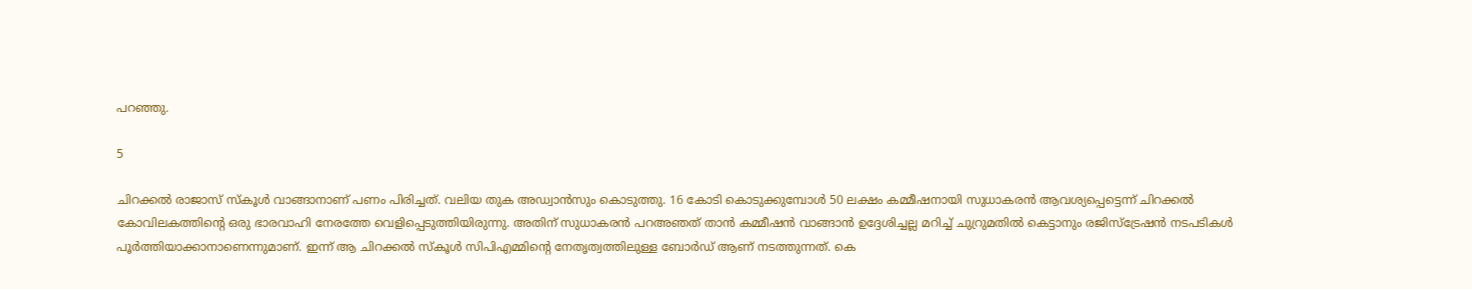പറഞ്ഞു.

5

ചിറക്കൽ രാജാസ് സ്കൂൾ വാങ്ങാനാണ് പണം പിരിച്ചത്. വലിയ തുക അഡ്വാൻസും കൊടുത്തു. 16 കോടി കൊടുക്കുമ്പോൾ 50 ലക്ഷം കമ്മീഷനായി സുധാകരൻ ആവശ്യപ്പെട്ടെന്ന് ചിറക്കൽ കോവിലകത്തിന്റെ ഒരു ഭാരവാഹി നേരത്തേ വെളിപ്പെടുത്തിയിരുന്നു. അതിന് സുധാകരൻ പറഅഞത് താൻ കമ്മീഷൻ വാങ്ങാൻ ഉദ്ദേശിച്ചല്ല മറിച്ച് ചുറ്രുമതിൽ കെട്ടാനും രജിസ്ട്രേഷൻ നടപടികൾ പൂർത്തിയാക്കാനാണെന്നുമാണ്. ഇന്ന് ആ ചിറക്കൽ സ്കൂൾ സിപിഎമ്മിന്റെ നേതൃത്വത്തിലുള്ള ബോർഡ് ആണ് നടത്തുന്നത്. കെ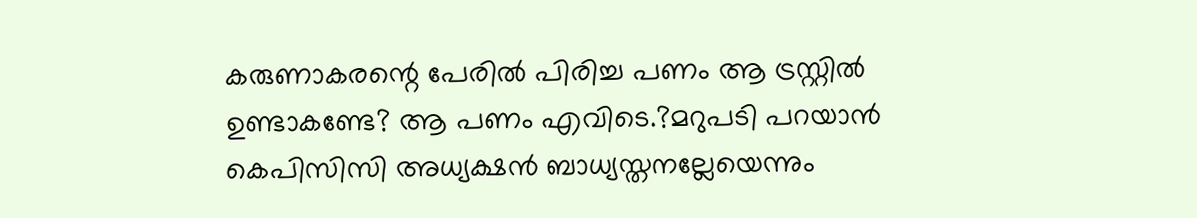കരുണാകരന്റെ പേരിൽ പിരിച്ച പണം ആ ട്രസ്റ്റിൽ ഉണ്ടാകണ്ടേ? ആ പണം എവിടെ.?മറുപടി പറയാൻ കെപിസിസി അധ്യക്ഷൻ ബാധ്യസ്തനല്ലേയെന്നും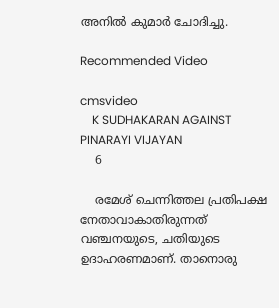അനിൽ കുമാർ ചോദിച്ചു.

Recommended Video

cmsvideo
    K SUDHAKARAN AGAINST PINARAYI VIJAYAN
    6

    രമേശ് ചെന്നിത്തല പ്രതിപക്ഷ നേതാവാകാതിരുന്നത് വഞ്ചനയുടെ, ചതിയുടെ ഉദാഹരണമാണ്. താനൊരു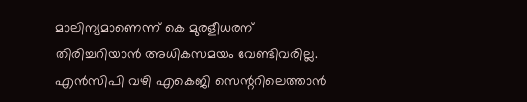മാലിന്യമാണെന്ന് കെ മുരളീധരന് തിരിച്ചറിയാൻ അധികസമയം വേണ്ടിവരില്ല. എൻസിപി വഴി എകെജി സെന്ററിലെത്താൻ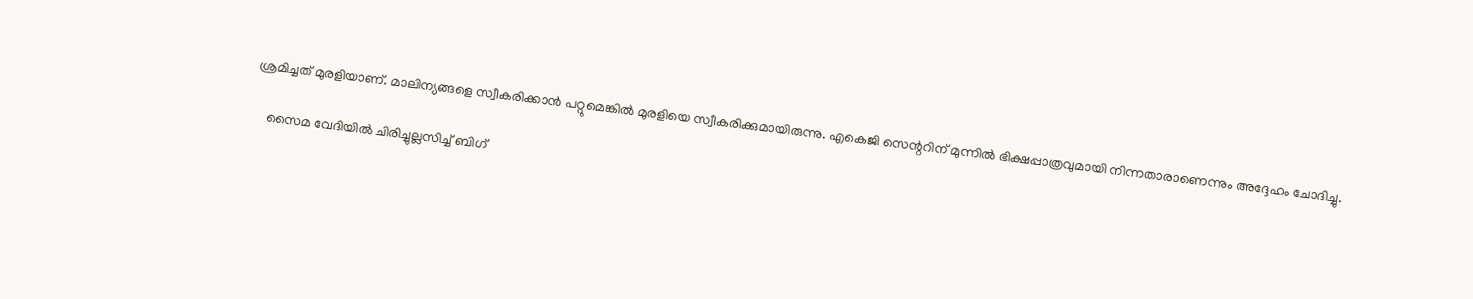ശ്രമിച്ചത് മുരളിയാണ്. മാലിന്യങ്ങളെ സ്വീകരിക്കാൻ പറ്റുമെങ്കിൽ മുരളിയെ സ്വീകരിക്കുമായിരുന്നു. എകെജി സെന്ററിന് മുന്നിൽ ഭിക്ഷപ്പാത്രവുമായി നിന്നതാരാണെന്നും അദ്ദേഹം ചോദിച്ചു.

    സൈമ വേദിയിൽ ചിരിച്ചുല്ലസിച്ച് ബിഗ്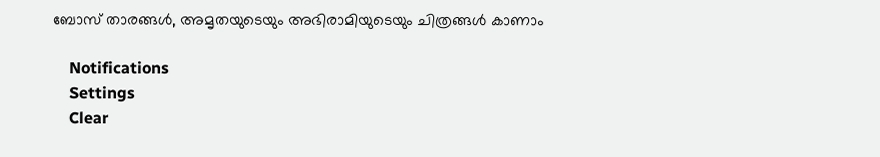ബോസ് താരങ്ങൾ, അമൃതയുടെയും അഭിരാമിയുടെയും ചിത്രങ്ങൾ കാണാം

    Notifications
    Settings
    Clear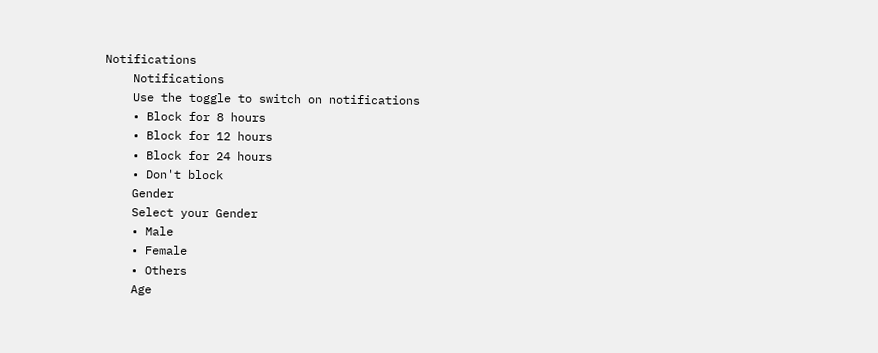Notifications
    Notifications
    Use the toggle to switch on notifications
    • Block for 8 hours
    • Block for 12 hours
    • Block for 24 hours
    • Don't block
    Gender
    Select your Gender
    • Male
    • Female
    • Others
    Age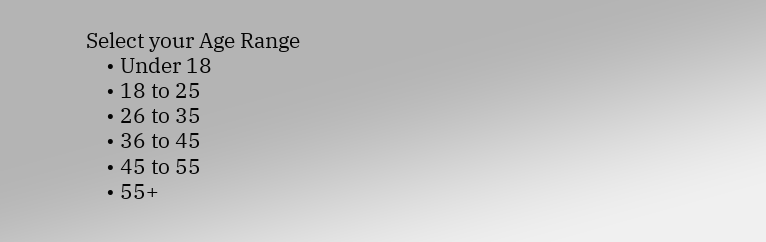Select your Age Range
    • Under 18
    • 18 to 25
    • 26 to 35
    • 36 to 45
    • 45 to 55
    • 55+